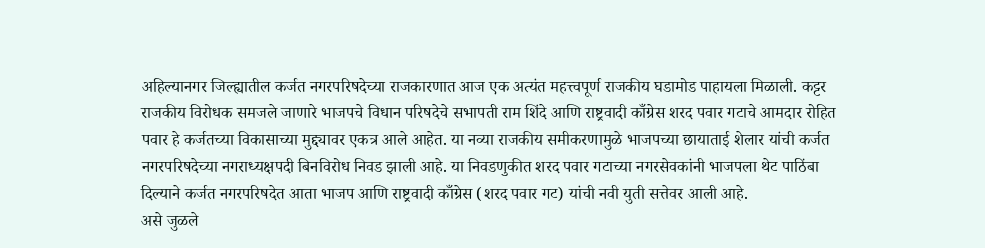अहिल्यानगर जिल्ह्यातील कर्जत नगरपरिषदेच्या राजकारणात आज एक अत्यंत महत्त्वपूर्ण राजकीय घडामोड पाहायला मिळाली. कट्टर राजकीय विरोधक समजले जाणारे भाजपचे विधान परिषदेचे सभापती राम शिंदे आणि राष्ट्रवादी काँग्रेस शरद पवार गटाचे आमदार रोहित पवार हे कर्जतच्या विकासाच्या मुद्द्यावर एकत्र आले आहेत. या नव्या राजकीय समीकरणामुळे भाजपच्या छायाताई शेलार यांची कर्जत नगरपरिषदेच्या नगराध्यक्षपदी बिनविरोध निवड झाली आहे. या निवडणुकीत शरद पवार गटाच्या नगरसेवकांनी भाजपला थेट पाठिंबा दिल्याने कर्जत नगरपरिषदेत आता भाजप आणि राष्ट्रवादी काँग्रेस (शरद पवार गट) यांची नवी युती सत्तेवर आली आहे.
असे जुळले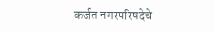कर्जत नगरपरिषदेचे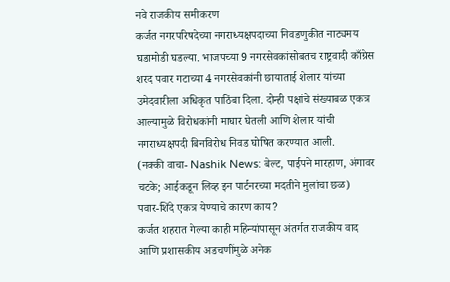नवे राजकीय समीकरण
कर्जत नगरपरिषदेच्या नगराध्यक्षपदाच्या निवडणुकीत नाट्यमय घडामोडी घडल्या. भाजपच्या 9 नगरसेवकांसोबतच राष्ट्रवादी काँग्रेस शरद पवार गटाच्या 4 नगरसेवकांनी छायाताई शेलार यांच्या उमेदवारीला अधिकृत पाठिंबा दिला. दोन्ही पक्षांचे संख्याबळ एकत्र आल्यामुळे विरोधकांनी माघार घेतली आणि शेलार यांची नगराध्यक्षपदी बिनविरोध निवड घोषित करण्यात आली.
(नक्की वाचा- Nashik News: बेल्ट, पाईपने मारहाण, अंगावर चटके; आईकडून लिव्ह इन पार्टनरच्या मदतीने मुलांचा छळ)
पवार-शिंदे एकत्र येण्याचे कारण काय?
कर्जत शहरात गेल्या काही महिन्यांपासून अंतर्गत राजकीय वाद आणि प्रशासकीय अडचणींमुळे अनेक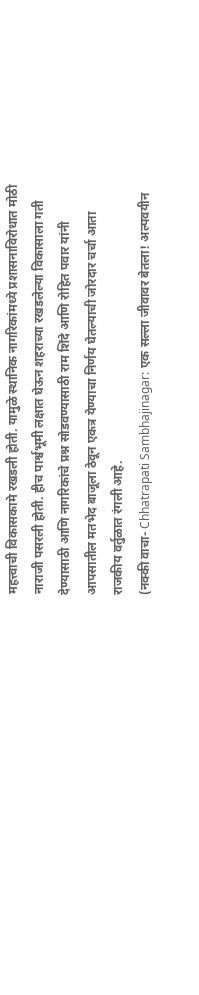महत्त्वाची विकासकामे रखडली होती. यामुळे स्थानिक नागरिकांमध्ये प्रशासनाविरोधात मोठी नाराजी पसरली होती. हीच पार्श्वभूमी लक्षात घेऊन शहराच्या रखडलेल्या विकासाला गती देण्यासाठी आणि नागरिकांचे प्रश्न सोडवण्यासाठी राम शिंदे आणि रोहित पवार यांनी आपसातील मतभेद बाजूला ठेवून एकत्र येण्याचा निर्णय घेतल्याची जोरदार चर्चा आता राजकीय वर्तुळात रंगली आहे.
(नक्की वाचा- Chhatrapati Sambhajinagar: एक सल्ला जीवावर बेतला! अल्पवयीन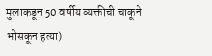मुलाकडून 50 वर्षीय व्यक्तीची चाकूने भोसकून हत्या)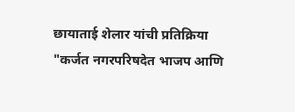छायाताई शेलार यांची प्रतिक्रिया
"कर्जत नगरपरिषदेत भाजप आणि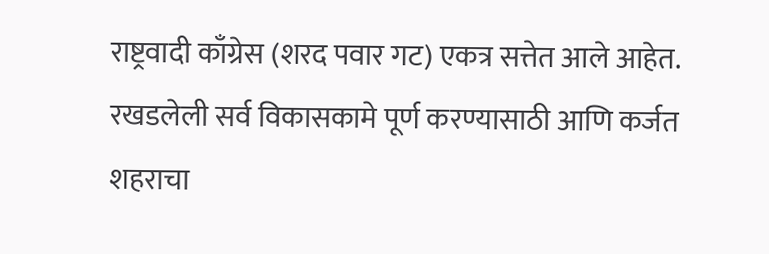राष्ट्रवादी काँग्रेस (शरद पवार गट) एकत्र सत्तेत आले आहेत. रखडलेली सर्व विकासकामे पूर्ण करण्यासाठी आणि कर्जत शहराचा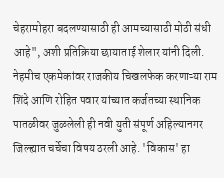चेहरामोहरा बदलण्यासाठी ही आमच्यासाठी मोठी संधी आहे", अशी प्रतिक्रिया छायाताई शेलार यांनी दिली.
नेहमीच एकमेकांवर राजकीय चिखलफेक करणाऱ्या राम शिंदे आणि रोहित पवार यांच्यात कर्जतच्या स्थानिक पातळीवर जुळलेली ही नवी युती संपूर्ण अहिल्यानगर जिल्ह्यात चर्चेचा विषय ठरली आहे. 'विकास' हा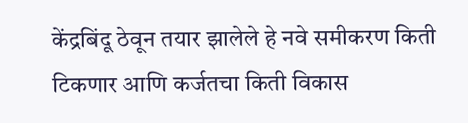केंद्रबिंदू ठेवून तयार झालेले हे नवे समीकरण किती टिकणार आणि कर्जतचा किती विकास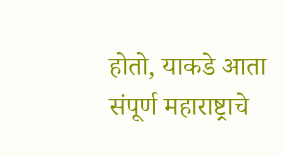होतो, याकडे आता संपूर्ण महाराष्ट्राचे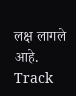लक्ष लागले आहे.
Track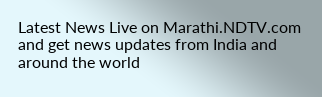Latest News Live on Marathi.NDTV.com and get news updates from India and around the world